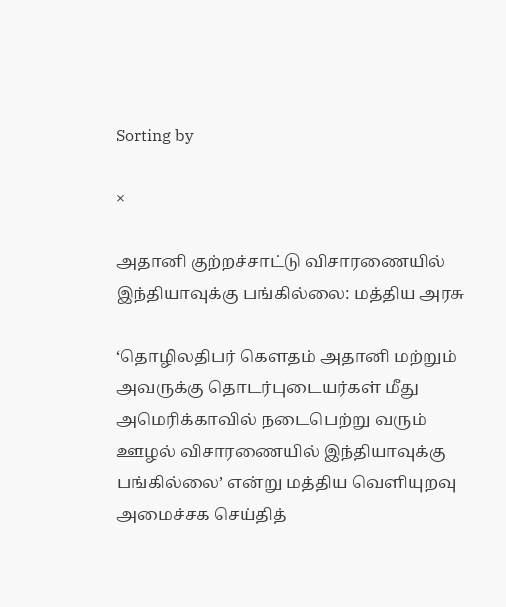Sorting by

×

அதானி குற்றச்சாட்டு விசாரணையில் இந்தியாவுக்கு பங்கில்லை: மத்திய அரசு

‘தொழிலதிபர் கௌதம் அதானி மற்றும் அவருக்கு தொடர்புடையர்கள் மீது அமெரிக்காவில் நடைபெற்று வரும் ஊழல் விசாரணையில் இந்தியாவுக்கு பங்கில்லை’ என்று மத்திய வெளியுறவு அமைச்சக செய்தித்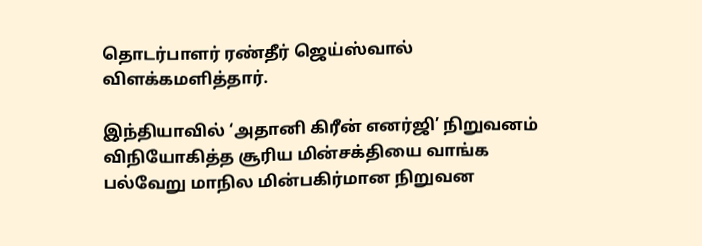தொடர்பாளர் ரண்தீர் ஜெய்ஸ்வால் விளக்கமளித்தார்.

இந்தியாவில் ‘அதானி கிரீன் எனர்ஜி’ நிறுவனம் விநியோகித்த சூரிய மின்சக்தியை வாங்க பல்வேறு மாநில மின்பகிர்மான நிறுவன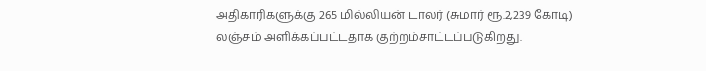அதிகாரிகளுக்கு 265 மில்லியன் டாலர் (சுமார் ரூ.2,239 கோடி) லஞ்சம் அளிக்கப்பட்டதாக குற்றம்சாட்டப்படுகிறது.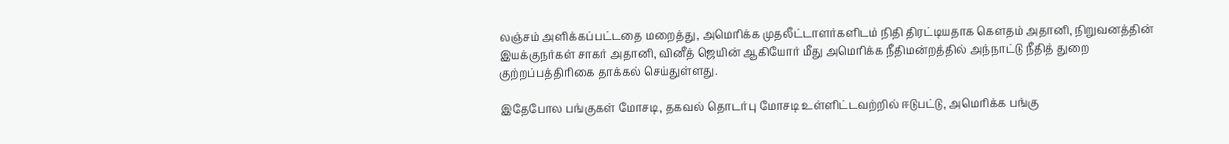லஞ்சம் அளிக்கப்பட்டதை மறைத்து, அமெரிக்க முதலீட்டாளர்களிடம் நிதி திரட்டியதாக கௌதம் அதானி, நிறுவனத்தின் இயக்குநர்கள் சாகர் அதானி, வினீத் ஜெயின் ஆகியோர் மீது அமெரிக்க நீதிமன்றத்தில் அந்நாட்டு நீதித் துறை குற்றப்பத்திரிகை தாக்கல் செய்துள்ளது.

இதேபோல பங்குகள் மோசடி, தகவல் தொடர்பு மோசடி உள்ளிட்டவற்றில் ஈடுபட்டு, அமெரிக்க பங்கு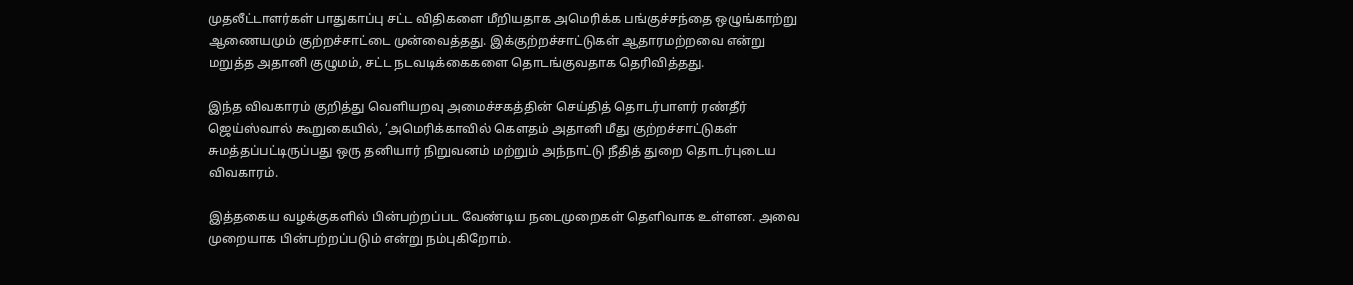முதலீட்டாளர்கள் பாதுகாப்பு சட்ட விதிகளை மீறியதாக அமெரிக்க பங்குச்சந்தை ஒழுங்காற்று ஆணையமும் குற்றச்சாட்டை முன்வைத்தது. இக்குற்றச்சாட்டுகள் ஆதாரமற்றவை என்று மறுத்த அதானி குழுமம், சட்ட நடவடிக்கைகளை தொடங்குவதாக தெரிவித்தது.

இந்த விவகாரம் குறித்து வெளியறவு அமைச்சகத்தின் செய்தித் தொடர்பாளர் ரண்தீர் ஜெய்ஸ்வால் கூறுகையில், ‘அமெரிக்காவில் கௌதம் அதானி மீது குற்றச்சாட்டுகள் சுமத்தப்பட்டிருப்பது ஒரு தனியார் நிறுவனம் மற்றும் அந்நாட்டு நீதித் துறை தொடர்புடைய விவகாரம்.

இத்தகைய வழக்குகளில் பின்பற்றப்பட வேண்டிய நடைமுறைகள் தெளிவாக உள்ளன. அவை முறையாக பின்பற்றப்படும் என்று நம்புகிறோம்.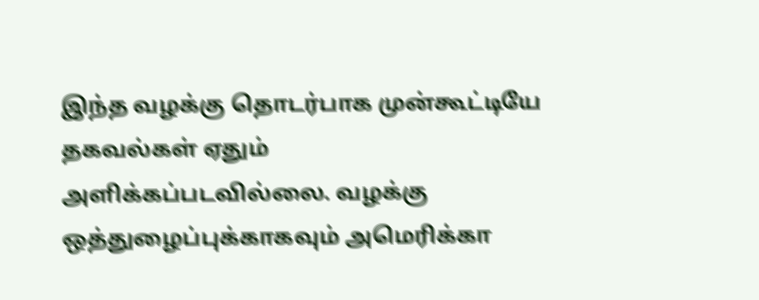இந்த வழக்கு தொடர்பாக முன்கூட்டியே தகவல்கள் ஏதும் அளிக்கப்படவில்லை. வழக்கு ஒத்துழைப்புக்காகவும் அமெரிக்கா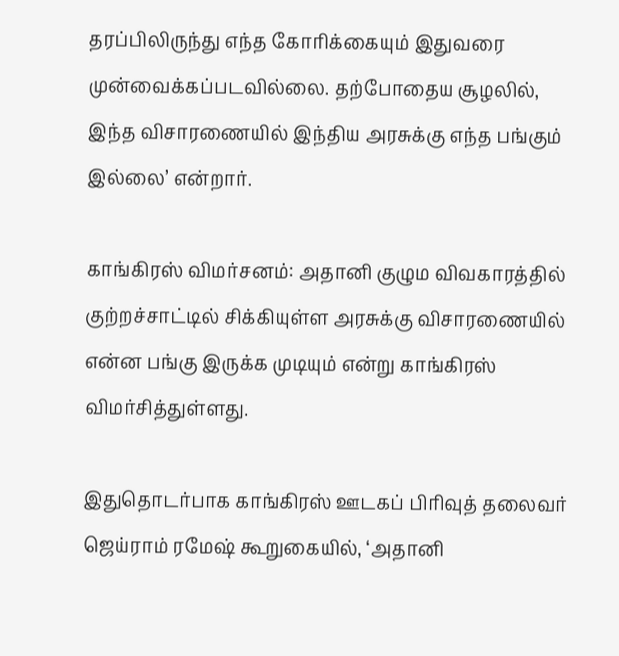தரப்பிலிருந்து எந்த கோரிக்கையும் இதுவரை முன்வைக்கப்படவில்லை. தற்போதைய சூழலில், இந்த விசாரணையில் இந்திய அரசுக்கு எந்த பங்கும் இல்லை’ என்றார்.

காங்கிரஸ் விமர்சனம்: அதானி குழும விவகாரத்தில் குற்றச்சாட்டில் சிக்கியுள்ள அரசுக்கு விசாரணையில் என்ன பங்கு இருக்க முடியும் என்று காங்கிரஸ் விமர்சித்துள்ளது.

இதுதொடர்பாக காங்கிரஸ் ஊடகப் பிரிவுத் தலைவர் ஜெய்ராம் ரமேஷ் கூறுகையில், ‘அதானி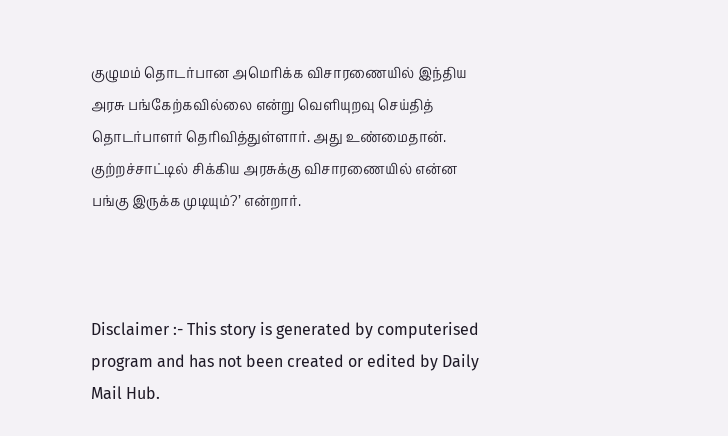குழுமம் தொடர்பான அமெரிக்க விசாரணையில் இந்திய அரசு பங்கேற்கவில்லை என்று வெளியுறவு செய்தித் தொடர்பாளர் தெரிவித்துள்ளார். அது உண்மைதான். குற்றச்சாட்டில் சிக்கிய அரசுக்கு விசாரணையில் என்ன பங்கு இருக்க முடியும்?’ என்றார்.



Disclaimer :- This story is generated by computerised program and has not been created or edited by Daily Mail Hub.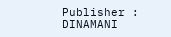Publisher : DINAMANI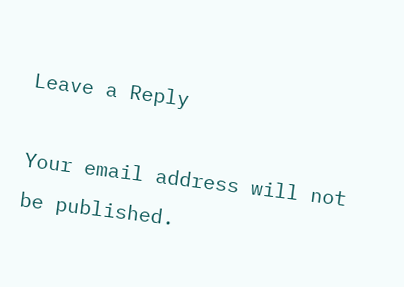Leave a Reply

Your email address will not be published.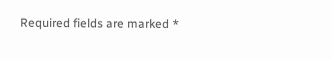Required fields are marked *